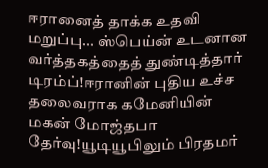ஈரானைத் தாக்க உதவி மறுப்பு... ஸ்பெய்ன் உடனான வர்த்தகத்தைத் துண்டித்தார் டிரம்ப்!ஈரானின் புதிய உச்ச தலைவராக கமேனியின் மகன் மோஜ்தபா தேர்வு!யூடியூபிலும் பிரதமர்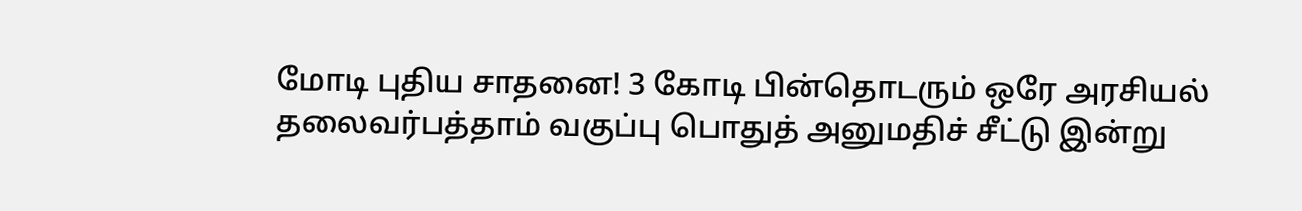மோடி புதிய சாதனை! 3 கோடி பின்தொடரும் ஒரே அரசியல் தலைவர்பத்தாம் வகுப்பு பொதுத் அனுமதிச் சீட்டு இன்று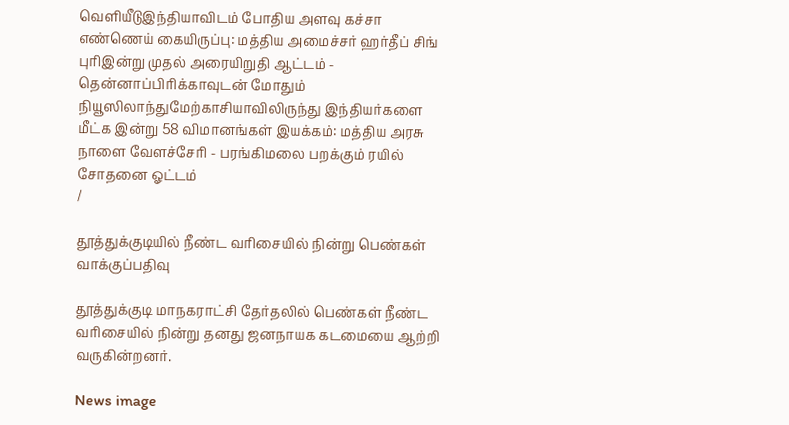வெளியீடுஇந்தியாவிடம் போதிய அளவு கச்சா எண்ணெய் கையிருப்பு: மத்திய அமைச்சர் ஹர்தீப் சிங் புரிஇன்று முதல் அரையிறுதி ஆட்டம் - தென்னாப்பிரிக்காவுடன் மோதும் நியூஸிலாந்துமேற்காசியாவிலிருந்து இந்தியர்களை மீட்க இன்று 58 விமானங்கள் இயக்கம்: மத்திய அரசு நாளை வேளச்சேரி - பரங்கிமலை பறக்கும் ரயில் சோதனை ஓட்டம்
/

தூத்துக்குடியில் நீண்ட வரிசையில் நின்று பெண்கள் வாக்குப்பதிவு

தூத்துக்குடி மாநகராட்சி தேர்தலில் பெண்கள் நீண்ட வரிசையில் நின்று தனது ஜனநாயக கடமையை ஆற்றி வருகின்றனர்.

News image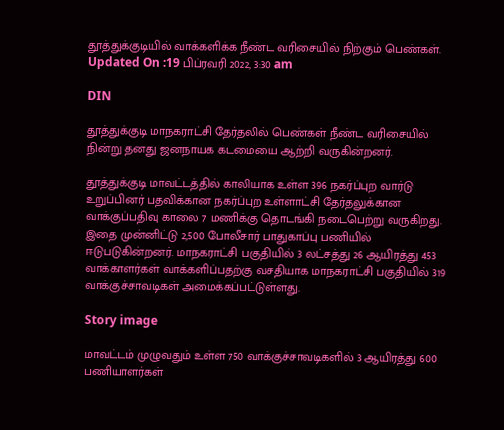தூத்துக்குடியில் வாக்களிக்க நீண்ட வரிசையில் நிற்கும் பெண்கள்.
Updated On :19 பிப்ரவரி 2022, 3:30 am

DIN

தூத்துக்குடி மாநகராட்சி தேர்தலில் பெண்கள் நீண்ட வரிசையில் நின்று தனது ஜனநாயக கடமையை ஆற்றி வருகின்றனர்.

தூத்துக்குடி மாவட்டத்தில் காலியாக உள்ள 396 நகர்ப்புற வார்டு உறுப்பினர் பதவிக்கான நகர்ப்புற உள்ளாட்சி தேர்தலுக்கான வாக்குப்பதிவு காலை 7 மணிக்கு தொடங்கி நடைபெற்று வருகிறது. இதை முன்னிட்டு 2,500 போலீசார் பாதுகாப்பு பணியில் ஈடுபடுகின்றனர். மாநகராட்சி பகுதியில் 3 லட்சத்து 26 ஆயிரத்து 453 வாக்காளர்கள் வாக்களிப்பதற்கு வசதியாக மாநகராட்சி பகுதியில் 319 வாக்குச்சாவடிகள் அமைக்கப்பட்டுள்ளது.

Story image

மாவட்டம் முழுவதும் உள்ள 750 வாக்குச்சாவடிகளில் 3 ஆயிரத்து 600 பணியாளர்கள்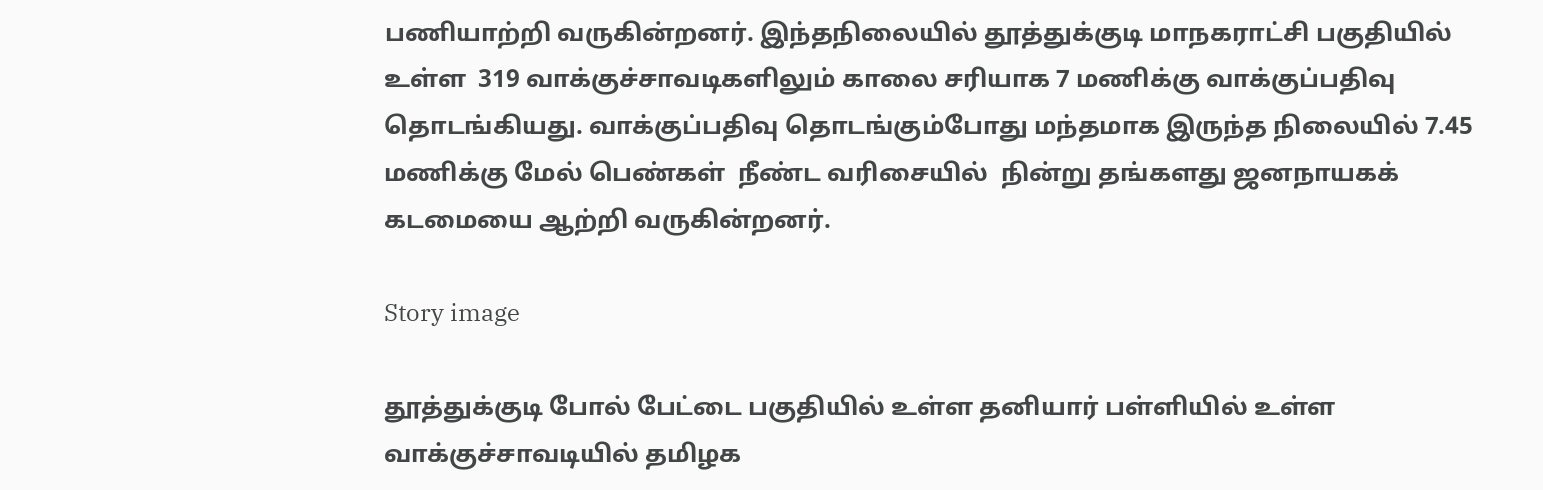பணியாற்றி வருகின்றனர். இந்தநிலையில் தூத்துக்குடி மாநகராட்சி பகுதியில் உள்ள  319 வாக்குச்சாவடிகளிலும் காலை சரியாக 7 மணிக்கு வாக்குப்பதிவு தொடங்கியது. வாக்குப்பதிவு தொடங்கும்போது மந்தமாக இருந்த நிலையில் 7.45 மணிக்கு மேல் பெண்கள்  நீண்ட வரிசையில்  நின்று தங்களது ஜனநாயகக் கடமையை ஆற்றி வருகின்றனர்.

Story image

தூத்துக்குடி போல் பேட்டை பகுதியில் உள்ள தனியார் பள்ளியில் உள்ள வாக்குச்சாவடியில் தமிழக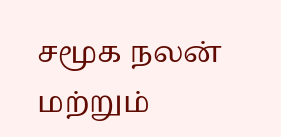சமூக நலன் மற்றும்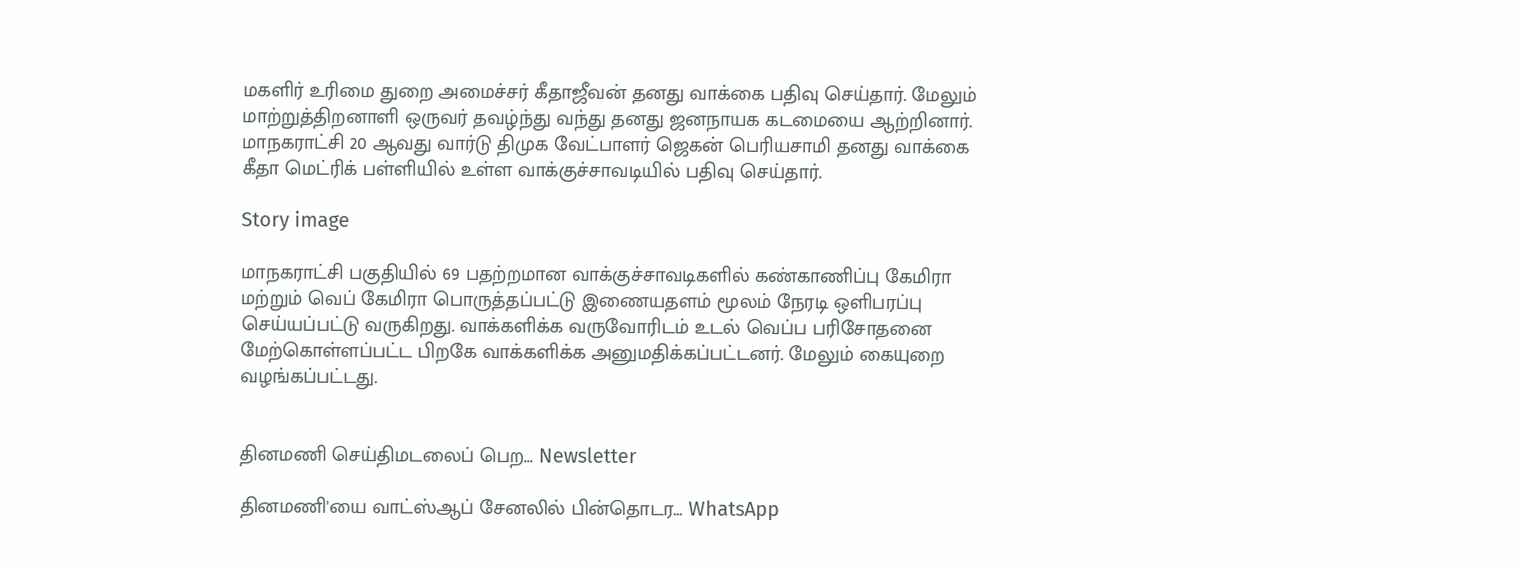மகளிர் உரிமை துறை அமைச்சர் கீதாஜீவன் தனது வாக்கை பதிவு செய்தார். மேலும் மாற்றுத்திறனாளி ஒருவர் தவழ்ந்து வந்து தனது ஜனநாயக கடமையை ஆற்றினார். மாநகராட்சி 20 ஆவது வார்டு திமுக வேட்பாளர் ஜெகன் பெரியசாமி தனது வாக்கை கீதா மெட்ரிக் பள்ளியில் உள்ள வாக்குச்சாவடியில் பதிவு செய்தார்.

Story image

மாநகராட்சி பகுதியில் 69 பதற்றமான வாக்குச்சாவடிகளில் கண்காணிப்பு கேமிரா மற்றும் வெப் கேமிரா பொருத்தப்பட்டு இணையதளம் மூலம் நேரடி ஒளிபரப்பு செய்யப்பட்டு வருகிறது. வாக்களிக்க வருவோரிடம் உடல் வெப்ப பரிசோதனை மேற்கொள்ளப்பட்ட பிறகே வாக்களிக்க அனுமதிக்கப்பட்டனர். மேலும் கையுறை வழங்கப்பட்டது.


தினமணி செய்திமடலைப் பெற... Newsletter

தினமணி'யை வாட்ஸ்ஆப் சேனலில் பின்தொடர... WhatsApp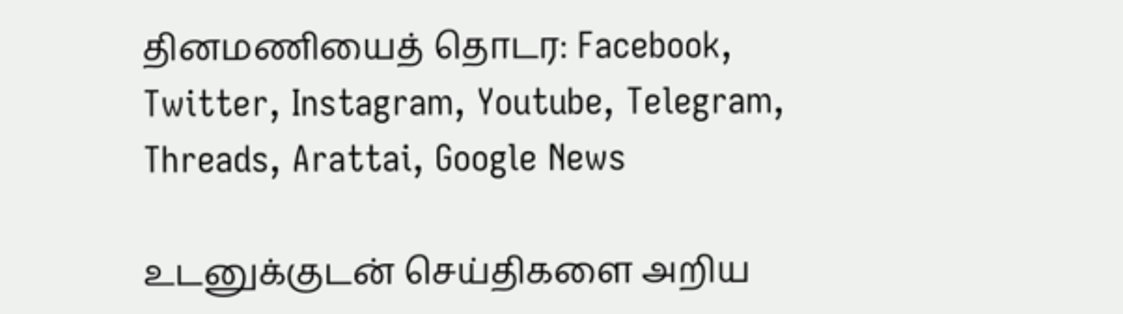தினமணியைத் தொடர: Facebook, Twitter, Instagram, Youtube, Telegram, Threads, Arattai, Google News

உடனுக்குடன் செய்திகளை அறிய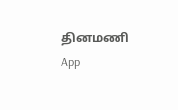தினமணி App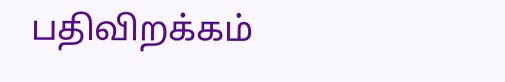பதிவிறக்கம்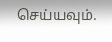செய்யவும்.